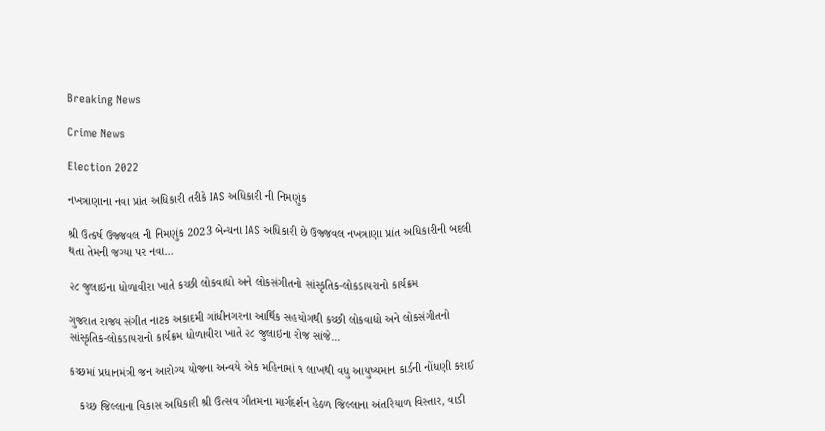Breaking News

Crime News

Election 2022

નખત્રાણાના નવા પ્રાંત અધિકારી તરીકે IAS અધિકારી ની નિમણુંક

શ્રી ઉત્કર્ષ ઉજ્જવલ ની નિમણુંક 2023 બેન્ચના IAS અધિકારી છે ઉજ્જવલ નખત્રાણા પ્રાંત અધિકારીની બદલી થતા તેમની જગ્યા પર નવા...

૨૮ જુલાઇના ધોળાવીરા ખાતે કચ્છી લોકવાદ્યો અને લોકસંગીતનો સાંસ્કૃતિક-લોકડાયરાનો કાર્યક્રમ

ગુજરાત રાજ્ય સંગીત નાટક અકાદમી ગાંધીનગરના આર્થિક સહયોગથી કચ્છી લોકવાદ્યો અને લોકસંગીતનો સાંસ્કૃતિક-લોકડાયરાનો કાર્યક્રમ ધોળાવીરા ખાતે ૨૮ જુલાઇના રોજ સાંજે...

કચ્છમાં પ્રધાનમંત્રી જન આરોગ્ય યોજના અન્વયે એક મહિનામાં ૧ લાખથી વધુ આયુષ્યમાન કાર્ડની નોંધણી કરાઈ

   કચ્છ જિલ્લાના વિકાસ અધિકારી શ્રી ઉત્સવ ગૌતમના માર્ગદર્શન હેઠળ જિલ્લાના અંતરિયાળ વિસ્તાર, વાડી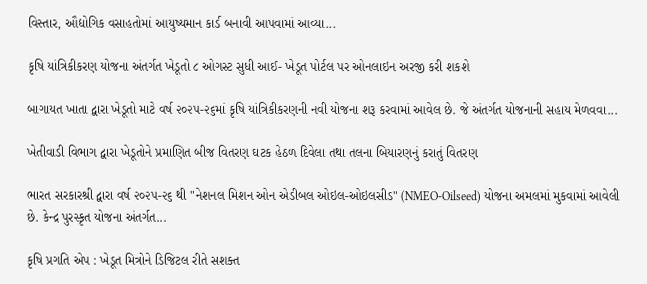વિસ્તાર, ઔદ્યોગિક વસાહતોમાં આયુષ્યમાન કાર્ડ બનાવી આપવામાં આવ્યા...

કૃષિ યાંત્રિકીકરણ યોજના અંતર્ગત ખેડૂતો ૮ ઓગસ્ટ સુધી આઈ- ખેડૂત પોર્ટલ પર ઓનલાઇન અરજી કરી શકશે

બાગાયત ખાતા દ્વારા ખેડૂતો માટે વર્ષ ૨૦૨૫-૨૬માં કૃષિ યાંત્રિકીકરણની નવી યોજના શરૂ કરવામાં આવેલ છે. જે અંતર્ગત યોજનાની સહાય મેળવવા...

ખેતીવાડી વિભાગ દ્વારા ખેડૂતોને પ્રમાણિત બીજ વિતરણ ઘટક હેઠળ દિવેલા તથા તલના બિયારણનું કરાતું વિતરણ

ભારત સરકારશ્રી દ્વારા વર્ષ ૨૦૨૫-૨૬ થી "નેશનલ મિશન ઓન એડીબલ ઓઇલ-ઓઇલસીડ" (NMEO-Oilseed) યોજના અમલમાં મુકવામાં આવેલી છે. કેન્દ્ર પુરસ્કૃત યોજના અંતર્ગત...

કૃષિ પ્રગતિ એપ : ખેડૂત મિત્રોને ડિજિટલ રીતે સશક્ત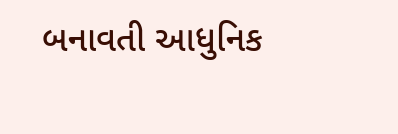બનાવતી આધુનિક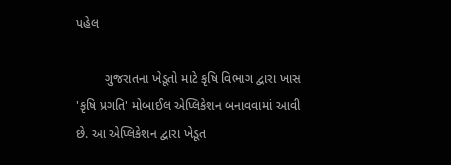પહેલ

        ગુજરાતના ખેડૂતો માટે કૃષિ વિભાગ દ્વારા ખાસ 'કૃષિ પ્રગતિ' મોબાઈલ એપ્લિકેશન બનાવવામાં આવી છે. આ એપ્લિકેશન દ્વારા ખેડૂત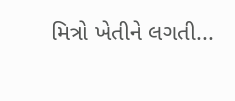મિત્રો ખેતીને લગતી...